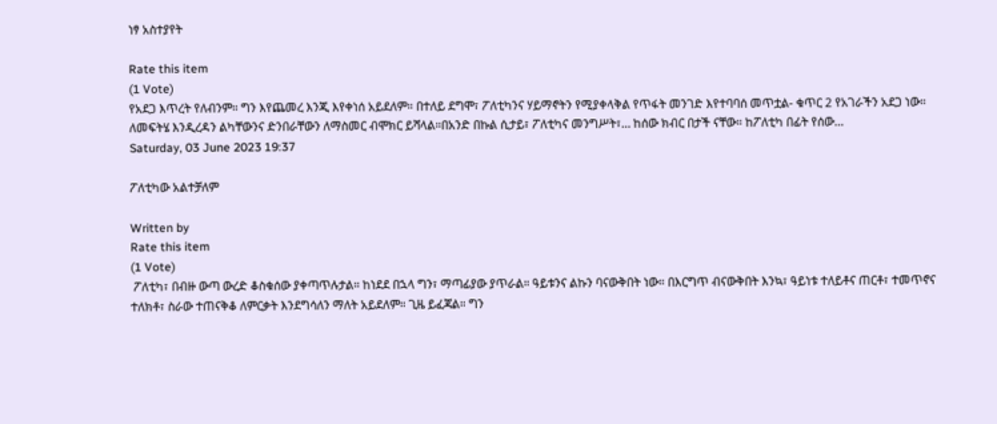ነፃ አስተያየት

Rate this item
(1 Vote)
የአደጋ እጥረት የለብንም። ግን እየጨመረ እንጂ እየቀነሰ አይደለም። በተለይ ደግሞ፣ ፖለቲካንና ሃይማኖትን የሚያቀላቅል የጥፋት መንገድ እየተባባሰ መጥቷል- ቁጥር 2 የአገራችን አደጋ ነው። ለመፍትሄ እንዲረዳን ልካቸውንና ድንበራቸውን ለማስመር ብሞክር ይሻላል።በአንድ በኩል ሲታይ፣ ፖለቲካና መንግሥት፣… ከሰው ክብር በታች ናቸው። ከፖለቲካ በፊት የሰው…
Saturday, 03 June 2023 19:37

ፖለቲካው አልተቻለም

Written by
Rate this item
(1 Vote)
 ፖለቲካ፣ በብዙ ውጣ ውረድ ቆስቁሰው ያቀጣጥሉታል። ከነደደ በኋላ ግን፣ ማጣፊያው ያጥራል። ዓይቱንና ልኩን ባናውቅበት ነው። በእርግጥ ብናውቅበት እንኳ፣ ዓይነቱ ተለይቶና ጠርቶ፣ ተመጥኖና ተለክቶ፣ ስራው ተጠናቅቆ ለምርቃት እንደግሳለን ማለት አይደለም። ጊዜ ይፈጃል። ግን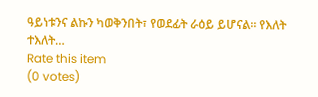ዓይነቱንና ልኩን ካወቅንበት፣ የወደፊት ራዕይ ይሆናል። የእለት ተእለት…
Rate this item
(0 votes)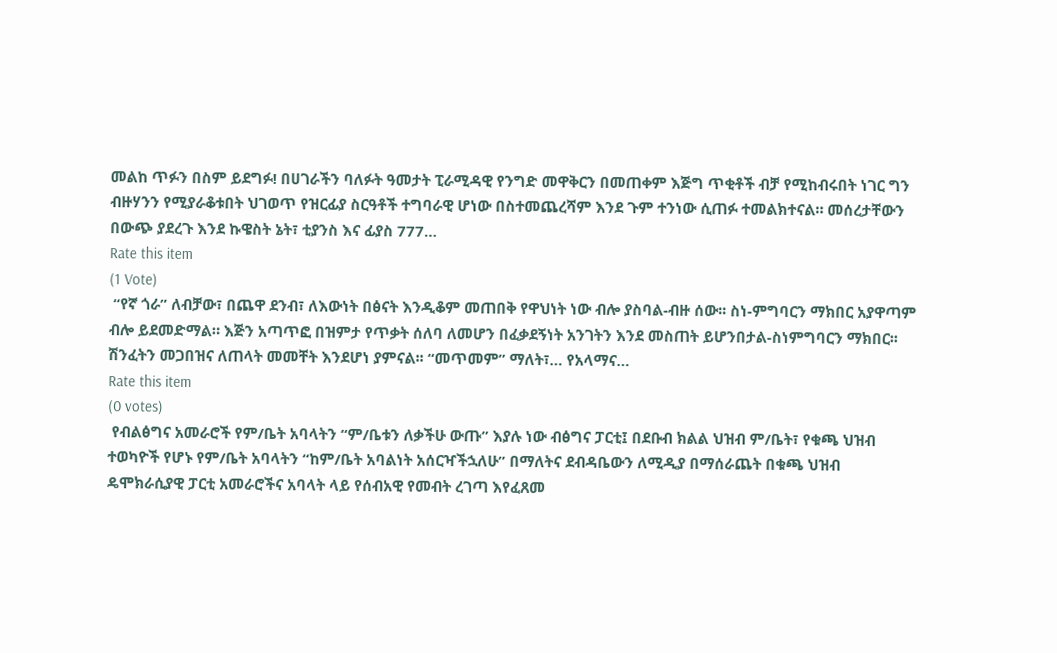መልከ ጥፉን በስም ይደግፉ! በሀገራችን ባለፉት ዓመታት ፒራሚዳዊ የንግድ መዋቅርን በመጠቀም እጅግ ጥቂቶች ብቻ የሚከብሩበት ነገር ግን ብዙሃንን የሚያራቆቱበት ህገወጥ የዝርፊያ ስርዓቶች ተግባራዊ ሆነው በስተመጨረሻም እንደ ጉም ተንነው ሲጠፉ ተመልክተናል። መሰረታቸውን በውጭ ያደረጉ እንደ ኩዌስት ኔት፣ ቲያንስ እና ፊያስ 777…
Rate this item
(1 Vote)
 “የኛ ጎራ” ለብቻው፣ በጨዋ ደንብ፣ ለእውነት በፅናት እንዲቆም መጠበቅ የዋህነት ነው ብሎ ያስባል-ብዙ ሰው፡፡ ስነ-ምግባርን ማክበር አያዋጣም ብሎ ይደመድማል። እጅን አጣጥፎ በዝምታ የጥቃት ሰለባ ለመሆን በፈቃደኝነት አንገትን እንደ መስጠት ይሆንበታል-ስነምግባርን ማክበር፡፡ ሽንፈትን መጋበዝና ለጠላት መመቸት እንደሆነ ያምናል፡፡ “መጥመም” ማለት፣… የአላማና…
Rate this item
(0 votes)
 የብልፅግና አመራሮች የም/ቤት አባላትን “ም/ቤቱን ለቃችሁ ውጡ” እያሉ ነው ብፅግና ፓርቲ፤ በደቡብ ክልል ህዝብ ም/ቤት፣ የቁጫ ህዝብ ተወካዮች የሆኑ የም/ቤት አባላትን “ከም/ቤት አባልነት አሰርዣችኋለሁ” በማለትና ደብዳቤውን ለሚዲያ በማሰራጨት በቁጫ ህዝብ ዴሞክራሲያዊ ፓርቲ አመራሮችና አባላት ላይ የሰብአዊ የመብት ረገጣ እየፈጸመ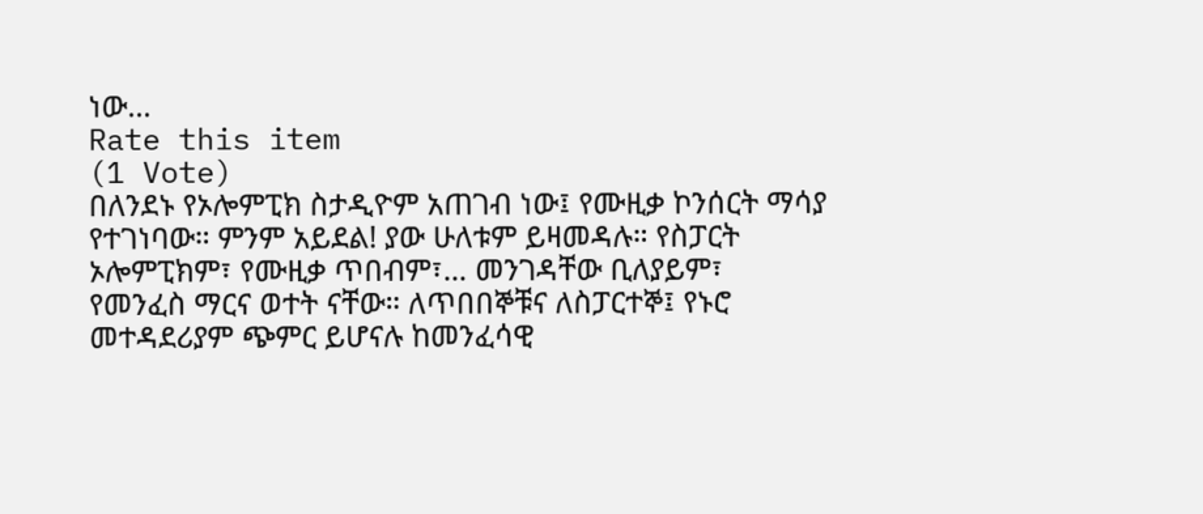ነው…
Rate this item
(1 Vote)
በለንደኑ የኦሎምፒክ ስታዲዮም አጠገብ ነው፤ የሙዚቃ ኮንሰርት ማሳያ የተገነባው። ምንም አይደል! ያው ሁለቱም ይዛመዳሉ። የስፓርት ኦሎምፒክም፣ የሙዚቃ ጥበብም፣… መንገዳቸው ቢለያይም፣ የመንፈስ ማርና ወተት ናቸው። ለጥበበኞቹና ለስፓርተኞ፤ የኑሮ መተዳደሪያም ጭምር ይሆናሉ ከመንፈሳዊ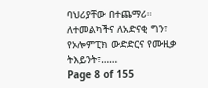ባህሪያቸው በተጨማሪ። ለተመልካችና ለአድናቂ ግን፣ የኦሎምፒክ ውድድርና የሙዚቃ ትእይንት፣……
Page 8 of 155